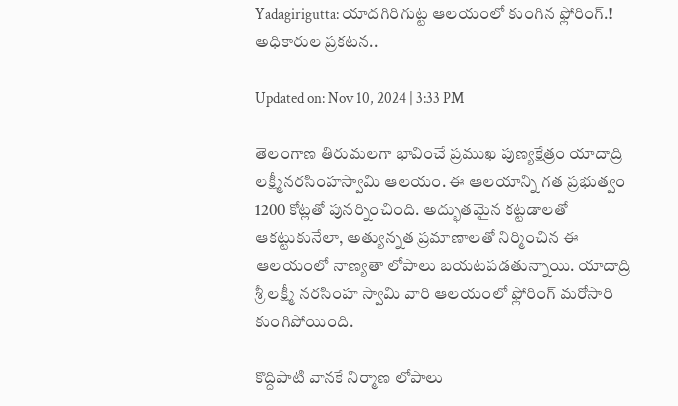Yadagirigutta: యాదగిరిగుట్ట ఆలయంలో కుంగిన ఫ్లోరింగ్‌.! అధికారుల ప్రకటన..

Updated on: Nov 10, 2024 | 3:33 PM

తెలంగాణ తిరుమలగా భావించే ప్రముఖ పుణ్యక్షేత్రం యాదాద్రి లక్ష్మీనరసింహస్వామి ఆలయం. ఈ ఆలయాన్ని గత ప్రభుత్వం 1200 కోట్లతో పునర్నించింది. అద్భుతమైన కట్టడాలతో ఆకట్టుకునేలా, అత్యున్నత ప్రమాణాలతో నిర్మించిన ఈ ఆలయంలో నాణ్యతా లోపాలు బయటపడతున్నాయి. యాదాద్రి శ్రీ లక్ష్మీ నరసింహ స్వామి వారి ఆలయంలో ఫ్లోరింగ్ మరోసారి కుంగిపోయింది.

కొద్దిపాటి వానకే నిర్మాణ లోపాలు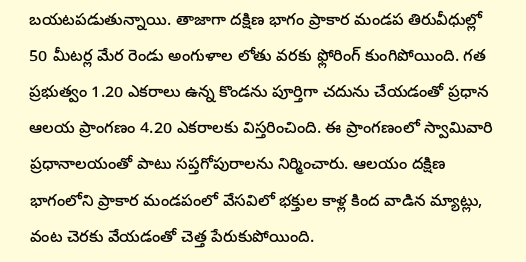బయటపడుతున్నాయి. తాజాగా దక్షిణ భాగం ప్రాకార మండప తిరువీధుల్లో 50 మీటర్ల మేర రెండు అంగుళాల లోతు వరకు ఫ్లోరింగ్‌ కుంగిపోయింది. గత ప్రభుత్వం 1.20 ఎకరాలు ఉన్న కొండను పూర్తిగా చదును చేయడంతో ప్రధాన ఆలయ ప్రాంగణం 4.20 ఎకరాలకు విస్తరించింది. ఈ ప్రాంగణంలో స్వామివారి ప్రధానాలయంతో పాటు సప్తగోపురాలను నిర్మించారు. ఆలయం దక్షిణ భాగంలోని ప్రాకార మండపంలో వేసవిలో భక్తుల కాళ్ల కింద వాడిన మ్యాట్లు, వంట చెరకు వేయడంతో చెత్త పేరుకుపోయింది.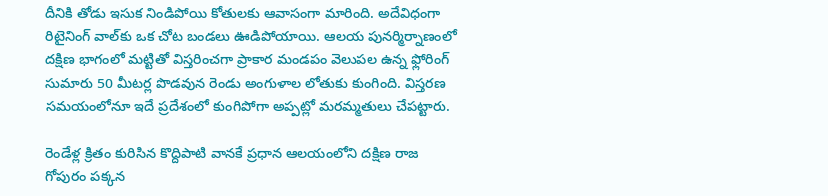దీనికి తోడు ఇసుక నిండిపోయి కోతులకు ఆవాసంగా మారింది. అదేవిధంగా రిటైనింగ్‌ వాల్‌కు ఒక చోట బండలు ఊడిపోయాయి. ఆలయ పునర్మిర్నాణంలో దక్షిణ భాగంలో మట్టితో విస్తరించగా ప్రాకార మండపం వెలుపల ఉన్న ఫ్లోరింగ్‌ సుమారు 50 మీటర్ల పొడవున రెండు అంగుళాల లోతుకు కుంగింది. విస్తరణ సమయంలోనూ ఇదే ప్రదేశంలో కుంగిపోగా అప్పట్లో మరమ్మతులు చేపట్టారు.

రెండేళ్ల క్రితం కురిసిన కొద్దిపాటి వానకే ప్రధాన ఆలయంలోని దక్షిణ రాజ గోపురం పక్కన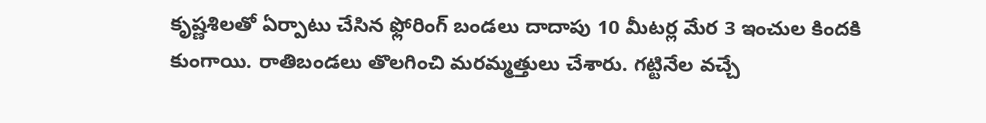కృష్ణశిలతో ఏర్పాటు చేసిన ఫ్లోరింగ్ బండలు దాదాపు 10 మీటర్ల మేర 3 ఇంచుల కిందకి కుంగాయి. రాతిబండలు తొలగించి మరమ్మత్తులు చేశారు. గట్టినేల వచ్చే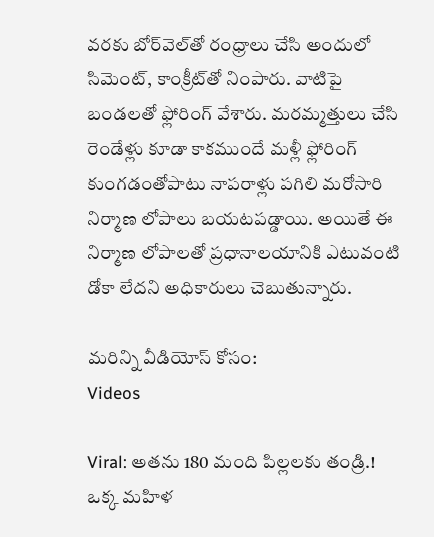వరకు బోర్‌వెల్‌తో రంధ్రాలు చేసి అందులో సిమెంట్, కాంక్రీట్‌తో నింపారు. వాటిపై బండలతో ఫ్లోరింగ్ వేశారు. మరమ్మత్తులు చేసి రెండేళ్లు కూడా కాకముందే మళ్లీ ఫ్లోరింగ్ కుంగడంతోపాటు నాపరాళ్లు పగిలి మరోసారి నిర్మాణ లోపాలు బయటపడ్డాయి. అయితే ఈ నిర్మాణ లోపాలతో ప్రధానాలయానికి ఎటువంటి డోకా లేదని అధికారులు చెబుతున్నారు.

మరిన్ని వీడియోస్ కోసం:
Videos

Viral: అతను 180 మంది పిల్లలకు తండ్రి.! ఒక్క మహిళ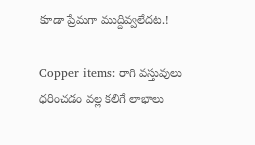కూడా ప్రేమగా ముద్దివ్వలేదట.!

Copper items: రాగి వస్తువులు ధరించడం వల్ల కలిగే లాభాలు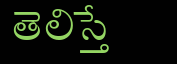తెలిస్తే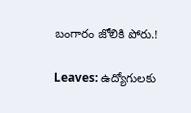బంగారం జోలికి పోరు.!

Leaves: ఉద్యోగులకు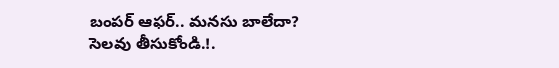బంపర్‌ ఆఫర్‌.. మనసు బాలేదా? సెలవు తీసుకోండి.!.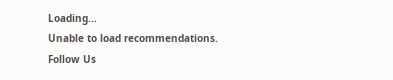Loading...
Unable to load recommendations.
Follow Us